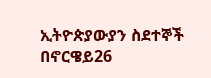ኢትዮጵያውያን ስደተኞች በኖርዌይ26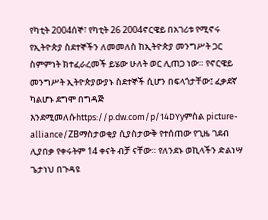የካቲት 2004ሰኞ፣ የካቲት 26 2004ኖርዌይ በአገሪቱ የሚኖሩ የኢትዮጵያ ስደተኞችን ለመመለስ ከኢትዮጵያ መንግሥት ጋር ስምምነት ክተፈራረመች ይሄው ሁለት ወር ሊጠጋ ነው። የኖርዌይ መንግሥት ኢትዮጵያውያኑ ስደተኞች ሲሆን በፍላጎታቸው፤ ፈቃደኛ ካልሆኑ ደግሞ በግዳጅ እንደሚመለሱhttps://p.dw.com/p/14DYyምስል picture-alliance/ZBማስታወቂያ ሲያስታውቅ የተሰጠው የጊዜ ገደብ ሊያበቃ የቀሩትም 14 ቀናት ብቻ ናቸው። የለንደኑ ወኪላችን ድልነሣ ጌታነህ በጉዳዩ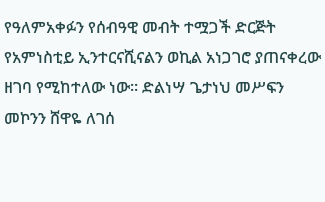የዓለምአቀፉን የሰብዓዊ መብት ተሟጋች ድርጅት የአምነስቲይ ኢንተርናሺናልን ወኪል አነጋገሮ ያጠናቀረው ዘገባ የሚከተለው ነው። ድልነሣ ጌታነህ መሥፍን መኮንን ሸዋዬ ለገሰ